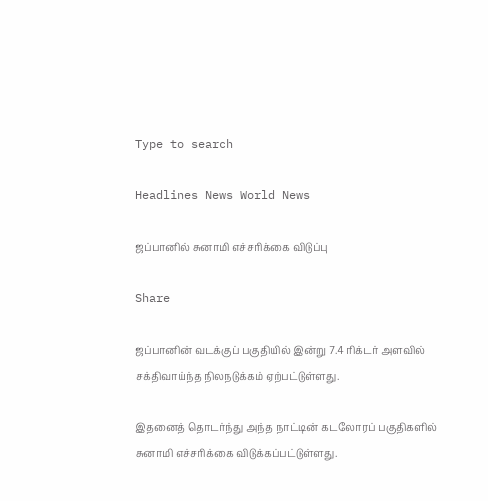Type to search

Headlines News World News

ஜப்பானில் சுனாமி எச்சரிக்கை விடுப்பு

Share

ஜப்பானின் வடக்குப் பகுதியில் இன்று 7.4 ரிக்டர் அளவில் சக்திவாய்ந்த நிலநடுக்கம் ஏற்பட்டுள்ளது.

இதனைத் தொடர்ந்து அந்த நாட்டின் கடலோரப் பகுதிகளில் சுனாமி எச்சரிக்கை விடுக்கப்பட்டுள்ளது.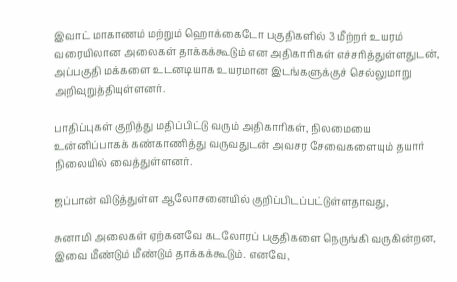இவாட் மாகாணம் மற்றும் ஹொக்கைடோ பகுதிகளில் 3 மீற்றர் உயரம் வரையிலான அலைகள் தாக்கக்கூடும் என அதிகாரிகள் எச்சரித்துள்ளதுடன், அப்பகுதி மக்களை உடனடியாக உயரமான இடங்களுக்குச் செல்லுமாறு அறிவுறுத்தியுள்ளனர்.

பாதிப்புகள் குறித்து மதிப்பிட்டு வரும் அதிகாரிகள், நிலமையை உன்னிப்பாகக் கண்காணித்து வருவதுடன் அவசர சேவைகளையும் தயார் நிலையில் வைத்துள்ளனர்.

ஜப்பான் விடுத்துள்ள ஆலோசனையில் குறிப்பிடப்பட்டுள்ளதாவது,

சுனாமி அலைகள் ஏற்கனவே கடலோரப் பகுதிகளை நெருங்கி வருகின்றன, இவை மீண்டும் மீண்டும் தாக்கக்கூடும். எனவே,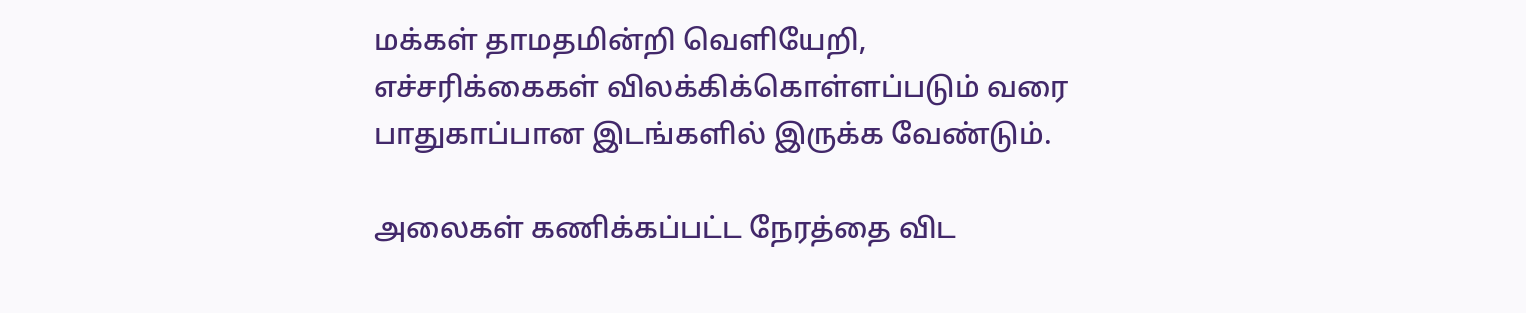மக்கள் தாமதமின்றி வெளியேறி, எச்சரிக்கைகள் விலக்கிக்கொள்ளப்படும் வரை பாதுகாப்பான இடங்களில் இருக்க வேண்டும்.

அலைகள் கணிக்கப்பட்ட நேரத்தை விட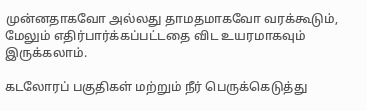முன்னதாகவோ அல்லது தாமதமாகவோ வரக்கூடும், மேலும் எதிர்பார்க்கப்பட்டதை விட உயரமாகவும் இருக்கலாம்.

கடலோரப் பகுதிகள் மற்றும் நீர் பெருக்கெடுத்து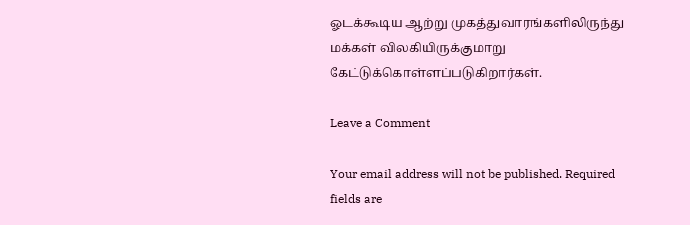ஓடக்கூடிய ஆற்று முகத்துவாரங்களிலிருந்து மக்கள் விலகியிருக்குமாறு கேட்டுக்கொள்ளப்படுகிறார்கள்.

Leave a Comment

Your email address will not be published. Required fields are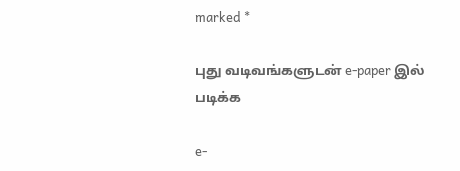marked *

புது வடிவங்களுடன் e-paper இல் படிக்க

e-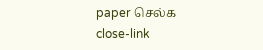paper செல்க
close-link